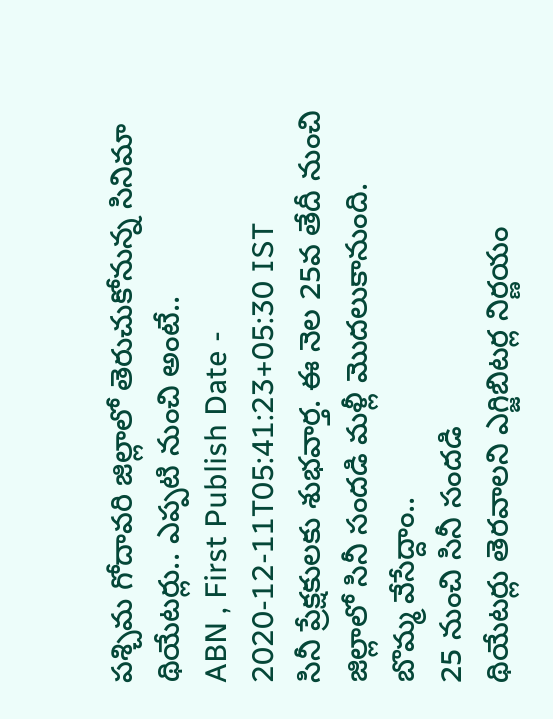పశ్చిమ గోదావరి జిల్లాలో తెరుచుకోనున్న సినిమా థియేటర్లు.. ఎప్పటి నుంచి అంటే..
ABN , First Publish Date - 2020-12-11T05:41:23+05:30 IST
సినీ ప్రేక్షకులకు శుభవార్త. ఈ నెల 25వ తేదీ నుంచి జిల్లాలో సినీ సందడి మళ్లీ మొదలుకానుంది.
బొమ్మ వేసేద్దాం..
25 నుంచి సినీ సందడి
థియేటర్లు తెరవాలని ఎగ్జిబిటర్ల నిర్ణయం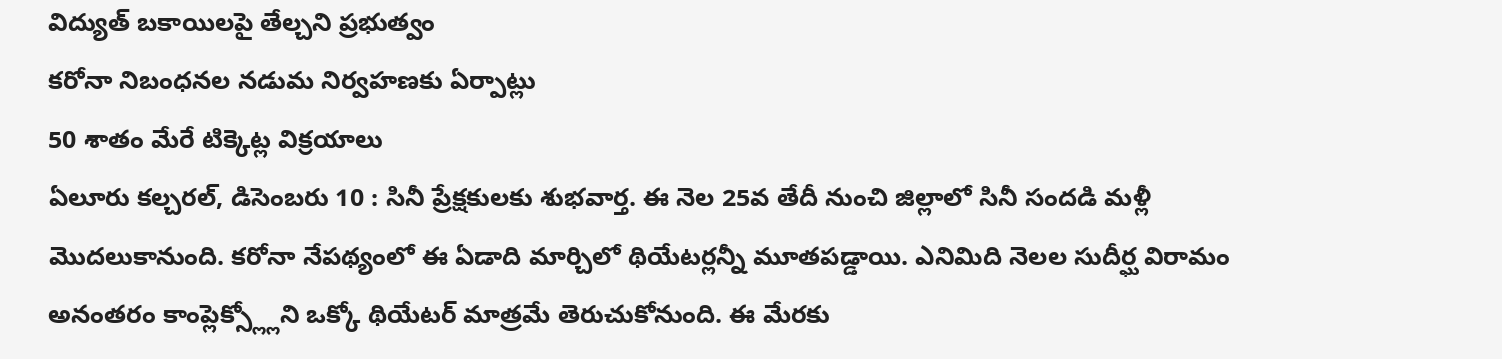విద్యుత్ బకాయిలపై తేల్చని ప్రభుత్వం
కరోనా నిబంధనల నడుమ నిర్వహణకు ఏర్పాట్లు
50 శాతం మేరే టిక్కెట్ల విక్రయాలు
ఏలూరు కల్చరల్, డిసెంబరు 10 : సినీ ప్రేక్షకులకు శుభవార్త. ఈ నెల 25వ తేదీ నుంచి జిల్లాలో సినీ సందడి మళ్లీ మొదలుకానుంది. కరోనా నేపథ్యంలో ఈ ఏడాది మార్చిలో థియేటర్లన్నీ మూతపడ్డాయి. ఎనిమిది నెలల సుదీర్ఘ విరామం అనంతరం కాంప్లెక్స్ల్లోని ఒక్కో థియేటర్ మాత్రమే తెరుచుకోనుంది. ఈ మేరకు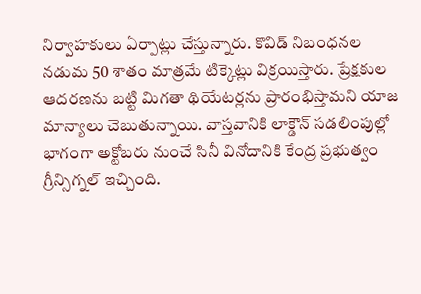నిర్వాహకులు ఏర్పాట్లు చేస్తున్నారు. కొవిడ్ నిబంధనల నడుమ 50 శాతం మాత్రమే టిక్కెట్లు విక్రయిస్తారు. ప్రేక్షకుల ఆదరణను బట్టి మిగతా థియేటర్లను ప్రారంభిస్తామని యాజ మాన్యాలు చెబుతున్నాయి. వాస్తవానికి లాక్డౌన్ సడలింపుల్లో భాగంగా అక్టోబరు నుంచే సినీ వినోదానికి కేంద్ర ప్రభుత్వం గ్రీన్సిగ్నల్ ఇచ్చింది.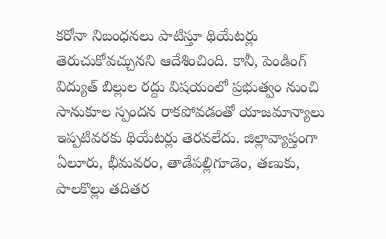కరోనా నిబంధనలు పాటిస్తూ థియేటర్లు తెరుచుకోవచ్చునని ఆదేశించింది. కానీ, పెండింగ్ విద్యుత్ బిల్లుల రద్దు విషయంలో ప్రభుత్వం నుంచి సానుకూల స్పందన రాకపోవడంతో యాజమాన్యాలు ఇప్పటివరకు థియేటర్లు తెరవలేదు. జిల్లావ్యాప్తంగా ఏలూరు, భీమవరం, తాడేపల్లిగూడెం, తణుకు, పాలకొల్లు తదితర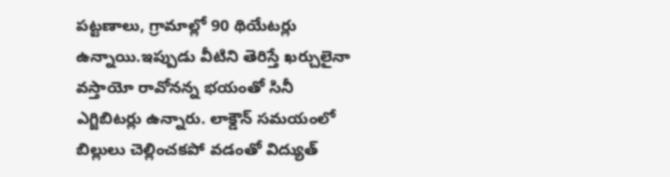పట్టణాలు, గ్రామాల్లో 90 థియేటర్లు ఉన్నాయి.ఇప్పుడు వీటిని తెరిస్తే ఖర్చులైనా వస్తాయో రావోనన్న భయంతో సినీ ఎగ్జిబిటర్లు ఉన్నారు. లాక్డౌన్ సమయంలో బిల్లులు చెల్లించకపో వడంతో విద్యుత్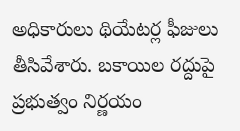అధికారులు థియేటర్ల ఫీజులు తీసివేశారు. బకాయిల రద్దుపై ప్రభుత్వం నిర్ణయం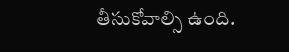తీసుకోవాల్సి ఉంది.